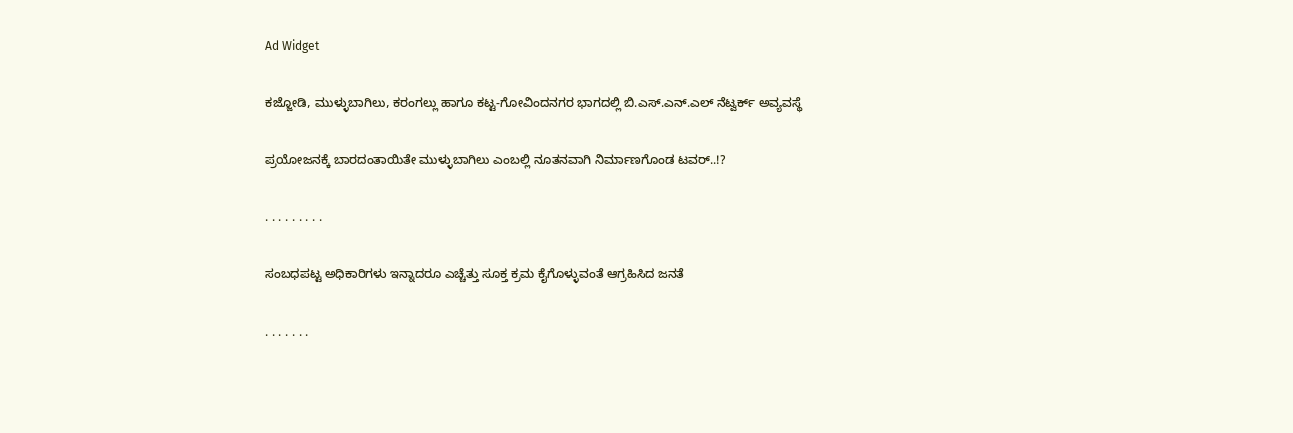Ad Widget

ಕಜ್ಜೋಡಿ, ಮುಳ್ಳುಬಾಗಿಲು, ಕರಂಗಲ್ಲು ಹಾಗೂ ಕಟ್ಟ-ಗೋವಿಂದನಗರ ಭಾಗದಲ್ಲಿ ಬಿ.ಎಸ್.ಎನ್.ಎಲ್ ನೆಟ್ವರ್ಕ್ ಅವ್ಯವಸ್ಥೆ

ಪ್ರಯೋಜನಕ್ಕೆ ಬಾರದಂತಾಯಿತೇ ಮುಳ್ಳುಬಾಗಿಲು ಎಂಬಲ್ಲಿ ನೂತನವಾಗಿ ನಿರ್ಮಾಣಗೊಂಡ ಟವರ್..!?

. . . . . . . . .

ಸಂಬಧಪಟ್ಟ ಅಧಿಕಾರಿಗಳು ಇನ್ನಾದರೂ ಎಚ್ಚೆತ್ತು ಸೂಕ್ತ ಕ್ರಮ ಕೈಗೊಳ್ಳುವಂತೆ ಆಗ್ರಹಿಸಿದ ಜನತೆ

. . . . . . .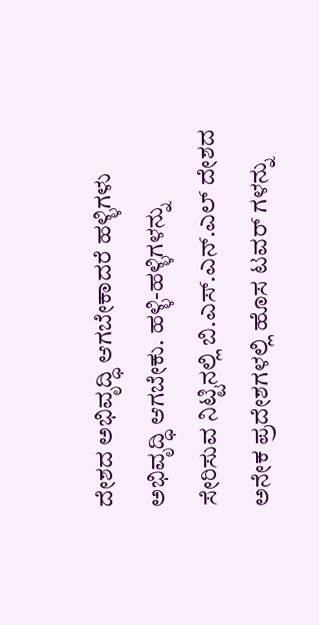ದೇಶದ ಅಭಿವೃದ್ಧಿ ಆಗಬೇಕಾದರೆ ಹಳ್ಳಿಗಳು ಅಭಿವೃದ್ಧಿ ಆಗಬೇಕು. ಹಳ್ಳಿ-ಹಳ್ಳಿಗಳನ್ನು ಸೇರಿಸುವ ನಿಟ್ಟಿನಲ್ಲಿ ಬಿ.ಎಸ್.ಎನ್.ಎಲ್ ದೇಶದ ಅನೇಕ ಪ್ರದೇಶಗಳಲ್ಲಿ ಹೊಸ ಟವರ್ ಗಳನ್ನು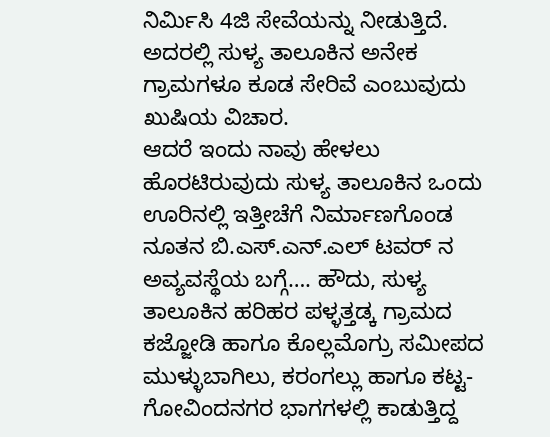ನಿರ್ಮಿಸಿ 4ಜಿ ಸೇವೆಯನ್ನು ನೀಡುತ್ತಿದೆ. ಅದರಲ್ಲಿ ಸುಳ್ಯ ತಾಲೂಕಿನ ಅನೇಕ ಗ್ರಾಮಗಳೂ ಕೂಡ ಸೇರಿವೆ ಎಂಬುವುದು ಖುಷಿಯ ವಿಚಾರ.
ಆದರೆ ಇಂದು ನಾವು ಹೇಳಲು ಹೊರಟಿರುವುದು ಸುಳ್ಯ ತಾಲೂಕಿನ ಒಂದು ಊರಿನಲ್ಲಿ ಇತ್ತೀಚೆಗೆ ನಿರ್ಮಾಣಗೊಂಡ ನೂತನ ಬಿ.ಎಸ್.ಎನ್.ಎಲ್ ಟವರ್ ನ ಅವ್ಯವಸ್ಥೆಯ ಬಗ್ಗೆ…. ಹೌದು, ಸುಳ್ಯ ತಾಲೂಕಿನ ಹರಿಹರ ಪಳ್ಳತ್ತಡ್ಕ ಗ್ರಾಮದ ಕಜ್ಜೋಡಿ ಹಾಗೂ ಕೊಲ್ಲಮೊಗ್ರು ಸಮೀಪದ ಮುಳ್ಳುಬಾಗಿಲು, ಕರಂಗಲ್ಲು ಹಾಗೂ ಕಟ್ಟ-ಗೋವಿಂದನಗರ ಭಾಗಗಳಲ್ಲಿ ಕಾಡುತ್ತಿದ್ದ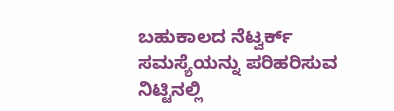ಬಹುಕಾಲದ ನೆಟ್ವರ್ಕ್ ಸಮಸ್ಯೆಯನ್ನು ಪರಿಹರಿಸುವ ನಿಟ್ಟಿನಲ್ಲಿ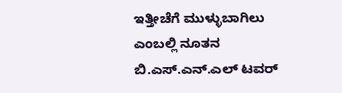ಇತ್ತೀಚೆಗೆ ಮುಳ್ಳುಬಾಗಿಲು ಎಂಬಲ್ಲಿ ನೂತನ ಬಿ.ಎಸ್.ಎನ್.ಎಲ್ ಟವರ್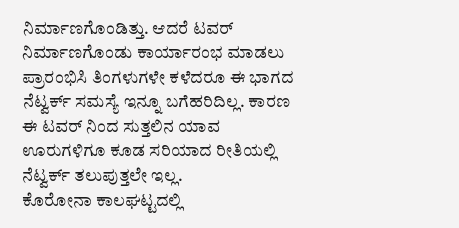ನಿರ್ಮಾಣಗೊಂಡಿತ್ತು. ಆದರೆ ಟವರ್ ನಿರ್ಮಾಣಗೊಂಡು ಕಾರ್ಯಾರಂಭ ಮಾಡಲು ಪ್ರಾರಂಭಿಸಿ ತಿಂಗಳುಗಳೇ ಕಳೆದರೂ ಈ ಭಾಗದ ನೆಟ್ವರ್ಕ್ ಸಮಸ್ಯೆ ಇನ್ನೂ ಬಗೆಹರಿದಿಲ್ಲ. ಕಾರಣ ಈ ಟವರ್ ನಿಂದ ಸುತ್ತಲಿನ ಯಾವ ಊರುಗಳಿಗೂ ಕೂಡ ಸರಿಯಾದ ರೀತಿಯಲ್ಲಿ ನೆಟ್ವರ್ಕ್ ತಲುಪುತ್ತಲೇ ಇಲ್ಲ.
ಕೊರೋನಾ ಕಾಲಘಟ್ಟದಲ್ಲಿ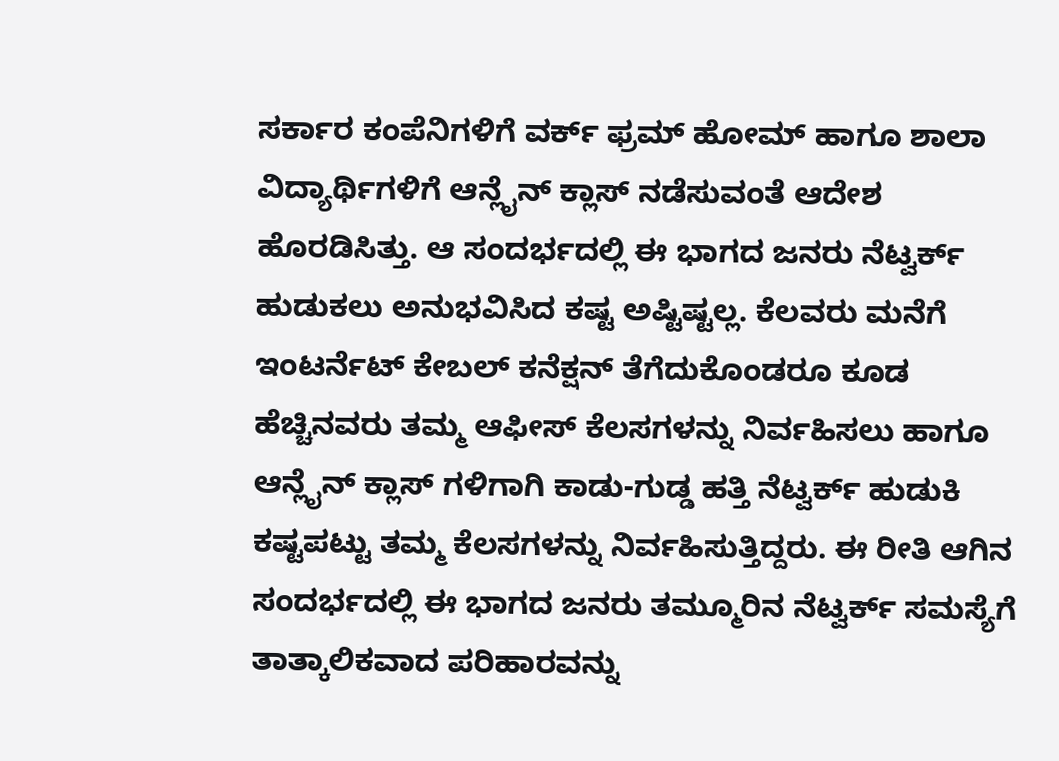ಸರ್ಕಾರ ಕಂಪೆನಿಗಳಿಗೆ ವರ್ಕ್ ಫ್ರಮ್ ಹೋಮ್ ಹಾಗೂ ಶಾಲಾ ವಿದ್ಯಾರ್ಥಿಗಳಿಗೆ ಆನ್ಲೈನ್ ಕ್ಲಾಸ್ ನಡೆಸುವಂತೆ ಆದೇಶ ಹೊರಡಿಸಿತ್ತು. ಆ ಸಂದರ್ಭದಲ್ಲಿ ಈ ಭಾಗದ ಜನರು ನೆಟ್ವರ್ಕ್ ಹುಡುಕಲು ಅನುಭವಿಸಿದ ಕಷ್ಟ ಅಷ್ಟಿಷ್ಟಲ್ಲ. ಕೆಲವರು ಮನೆಗೆ ಇಂಟರ್ನೆಟ್ ಕೇಬಲ್ ಕನೆಕ್ಷನ್ ತೆಗೆದುಕೊಂಡರೂ ಕೂಡ ಹೆಚ್ಚಿನವರು ತಮ್ಮ ಆಫೀಸ್ ಕೆಲಸಗಳನ್ನು ನಿರ್ವಹಿಸಲು ಹಾಗೂ ಆನ್ಲೈನ್ ಕ್ಲಾಸ್ ಗಳಿಗಾಗಿ ಕಾಡು-ಗುಡ್ಡ ಹತ್ತಿ ನೆಟ್ವರ್ಕ್ ಹುಡುಕಿ ಕಷ್ಟಪಟ್ಟು ತಮ್ಮ ಕೆಲಸಗಳನ್ನು ನಿರ್ವಹಿಸುತ್ತಿದ್ದರು. ಈ ರೀತಿ ಆಗಿನ ಸಂದರ್ಭದಲ್ಲಿ ಈ ಭಾಗದ ಜನರು ತಮ್ಮೂರಿನ ನೆಟ್ವರ್ಕ್ ಸಮಸ್ಯೆಗೆ ತಾತ್ಕಾಲಿಕವಾದ ಪರಿಹಾರವನ್ನು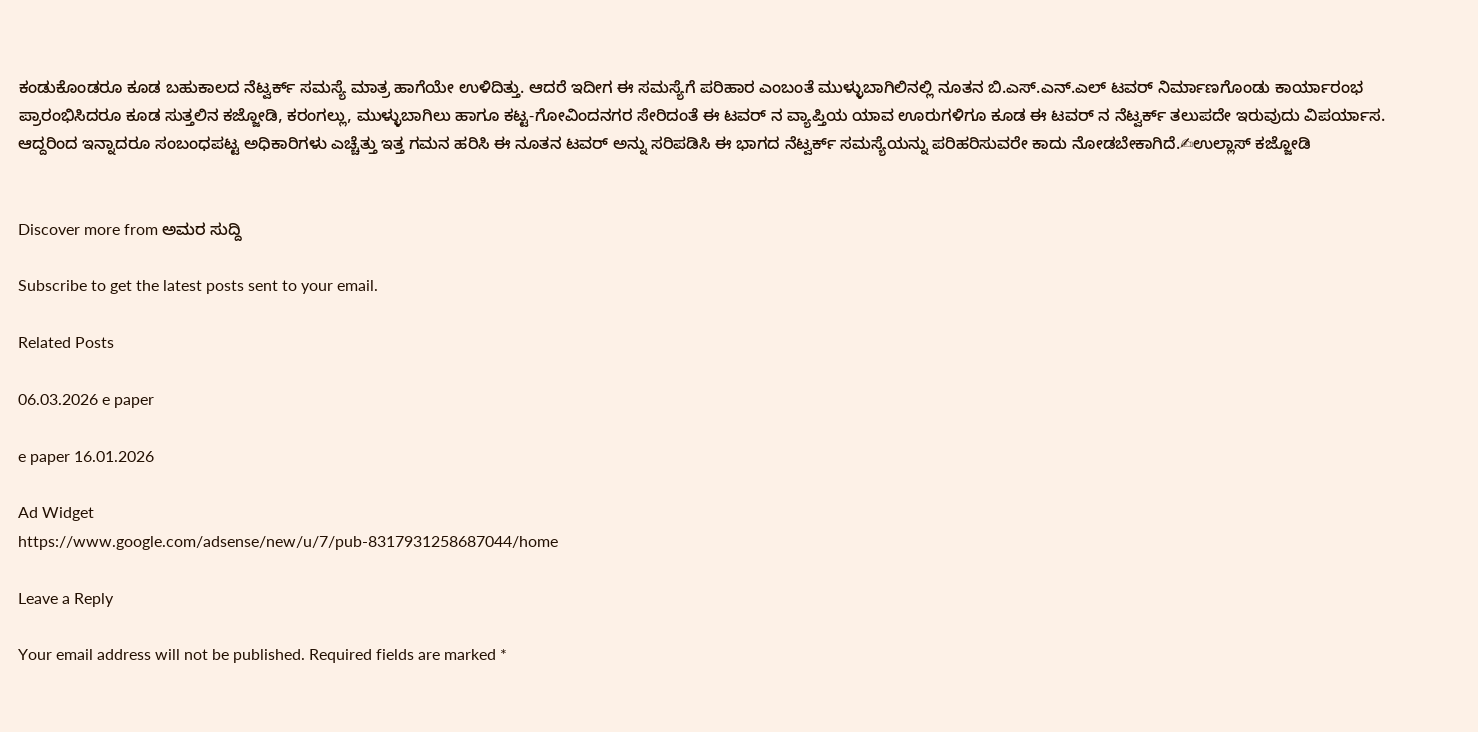ಕಂಡುಕೊಂಡರೂ ಕೂಡ ಬಹುಕಾಲದ ನೆಟ್ವರ್ಕ್ ಸಮಸ್ಯೆ ಮಾತ್ರ ಹಾಗೆಯೇ ಉಳಿದಿತ್ತು. ಆದರೆ ಇದೀಗ ಈ ಸಮಸ್ಯೆಗೆ ಪರಿಹಾರ ಎಂಬಂತೆ ಮುಳ್ಳುಬಾಗಿಲಿನಲ್ಲಿ ನೂತನ ಬಿ.ಎಸ್.ಎನ್.ಎಲ್ ಟವರ್ ನಿರ್ಮಾಣಗೊಂಡು ಕಾರ್ಯಾರಂಭ ಪ್ರಾರಂಭಿಸಿದರೂ ಕೂಡ ಸುತ್ತಲಿನ ಕಜ್ಜೋಡಿ, ಕರಂಗಲ್ಲು, ಮುಳ್ಳುಬಾಗಿಲು ಹಾಗೂ ಕಟ್ಟ-ಗೋವಿಂದನಗರ ಸೇರಿದಂತೆ ಈ ಟವರ್ ನ ವ್ಯಾಪ್ತಿಯ ಯಾವ ಊರುಗಳಿಗೂ ಕೂಡ ಈ ಟವರ್ ನ ನೆಟ್ವರ್ಕ್ ತಲುಪದೇ ಇರುವುದು ವಿಪರ್ಯಾಸ. ಆದ್ದರಿಂದ ಇನ್ನಾದರೂ ಸಂಬಂಧಪಟ್ಟ ಅಧಿಕಾರಿಗಳು ಎಚ್ಚೆತ್ತು ಇತ್ತ ಗಮನ ಹರಿಸಿ ಈ ನೂತನ ಟವರ್ ಅನ್ನು ಸರಿಪಡಿಸಿ ಈ ಭಾಗದ ನೆಟ್ವರ್ಕ್ ಸಮಸ್ಯೆಯನ್ನು ಪರಿಹರಿಸುವರೇ ಕಾದು ನೋಡಬೇಕಾಗಿದೆ.✍ಉಲ್ಲಾಸ್ ಕಜ್ಜೋಡಿ


Discover more from ಅಮರ ಸುದ್ದಿ

Subscribe to get the latest posts sent to your email.

Related Posts

06.03.2026 e paper

e paper 16.01.2026

Ad Widget
https://www.google.com/adsense/new/u/7/pub-8317931258687044/home

Leave a Reply

Your email address will not be published. Required fields are marked *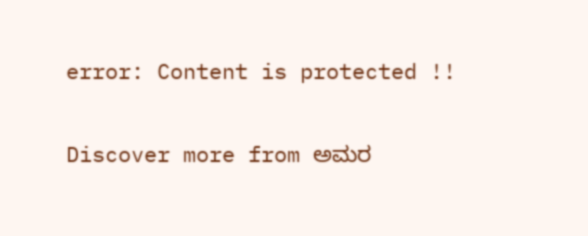error: Content is protected !!

Discover more from ಅಮರ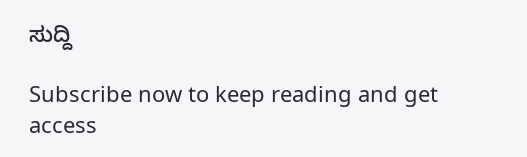ಸುದ್ದಿ

Subscribe now to keep reading and get access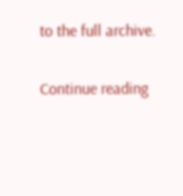to the full archive.

Continue reading